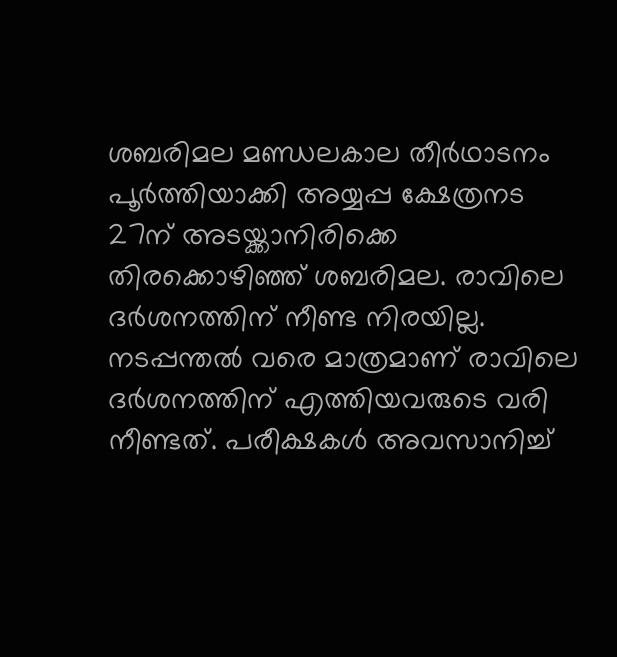ശബരിമല മണ്ഡലകാല തീർഥാടനം പൂർത്തിയാക്കി അയ്യപ്പ ക്ഷേത്രനട 27ന് അടയ്ക്കാനിരിക്കെ തിരക്കൊഴിഞ്ഞ് ശബരിമല. രാവിലെ ദർശനത്തിന് നീണ്ട നിരയില്ല. നടപ്പന്തൽ വരെ മാത്രമാണ് രാവിലെ ദർശനത്തിന് എത്തിയവരുടെ വരി നീണ്ടത്. പരീക്ഷകൾ അവസാനിച്ച്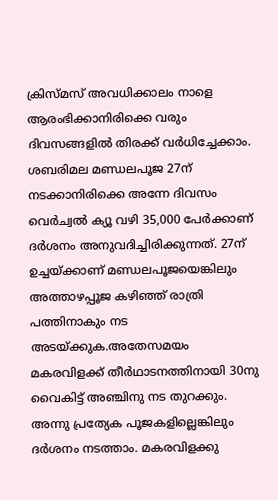ക്രിസ്മസ് അവധിക്കാലം നാളെ ആരംഭിക്കാനിരിക്കെ വരും ദിവസങ്ങളിൽ തിരക്ക് വർധിച്ചേക്കാം. ശബരിമല മണ്ഡലപൂജ 27ന് നടക്കാനിരിക്കെ അന്നേ ദിവസം വെർച്വൽ ക്യൂ വഴി 35,000 പേർക്കാണ് ദർശനം അനുവദിച്ചിരിക്കുന്നത്. 27ന് ഉച്ചയ്ക്കാണ് മണ്ഡലപൂജയെങ്കിലും അത്താഴപ്പൂജ കഴിഞ്ഞ് രാത്രി പത്തിനാകും നട അടയ്ക്കുക.അതേസമയം മകരവിളക്ക് തീർഥാടനത്തിനായി 30നു വൈകിട്ട് അഞ്ചിനു നട തുറക്കും. അന്നു പ്രത്യേക പൂജകളില്ലെങ്കിലും ദർശനം നടത്താം. മകരവിളക്കു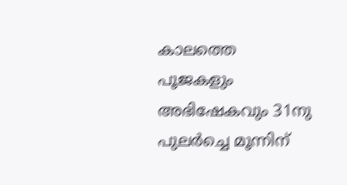കാലത്തെ പൂജകളും അഭിഷേകവും 31നു പുലർച്ചെ മൂന്നിന്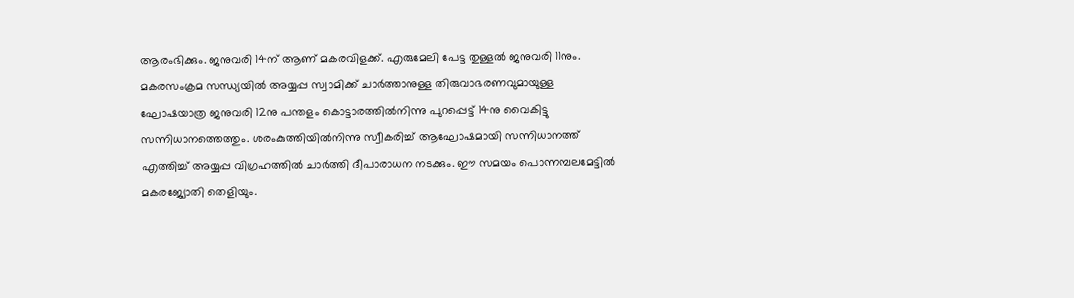ആരംഭിക്കും. ജനുവരി 14ന് ആണ് മകരവിളക്ക്. എരുമേലി പേട്ട തുള്ളൽ ജനുവരി 11നും. മകരസംക്രമ സന്ധ്യയിൽ അയ്യപ്പ സ്വാമിക്ക് ചാർത്താനുള്ള തിരുവാഭരണവുമായുള്ള ഘോഷയാത്ര ജനുവരി 12നു പന്തളം കൊട്ടാരത്തിൽനിന്നു പുറപ്പെട്ട് 14നു വൈകിട്ടു സന്നിധാനത്തെത്തും. ശരംകുത്തിയിൽനിന്നു സ്വീകരിച്ച് ആഘോഷമായി സന്നിധാനത്ത് എത്തിച്ച് അയ്യപ്പ വിഗ്രഹത്തിൽ ചാർത്തി ദീപാരാധന നടക്കും. ഈ സമയം പൊന്നമ്പലമേട്ടിൽ മകരജ്യോതി തെളിയും.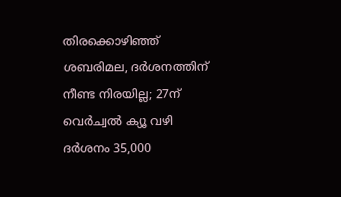തിരക്കൊഴിഞ്ഞ് ശബരിമല, ദർശനത്തിന് നീണ്ട നിരയില്ല; 27ന് വെർച്വൽ ക്യൂ വഴി ദർശനം 35,000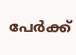പേർക്ക്